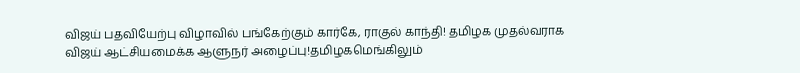விஜய் பதவியேற்பு விழாவில் பங்கேற்கும் கார்கே, ராகுல் காந்தி! தமிழக முதல்வராக விஜய் ஆட்சியமைக்க ஆளுநர் அழைப்பு!தமிழகமெங்கிலும்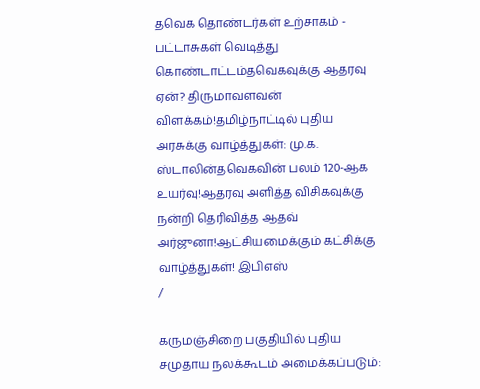தவெக தொண்டர்கள் உற்சாகம் - பட்டாசுகள் வெடித்து கொண்டாட்டம்தவெகவுக்கு ஆதரவு ஏன்? திருமாவளவன் விளக்கம்!தமிழ்நாட்டில் புதிய அரசுக்கு வாழ்த்துகள்: மு.க. ஸ்டாலின்தவெகவின் பலம் 120-ஆக உயர்வு!ஆதரவு அளித்த விசிகவுக்கு நன்றி தெரிவித்த ஆதவ் அர்ஜுனா!ஆட்சியமைக்கும் கட்சிக்கு வாழ்த்துகள்! இபிஎஸ்
/

கருமஞ்சிறை பகுதியில் புதிய சமுதாய நலக்கூடம் அமைக்கப்படும்: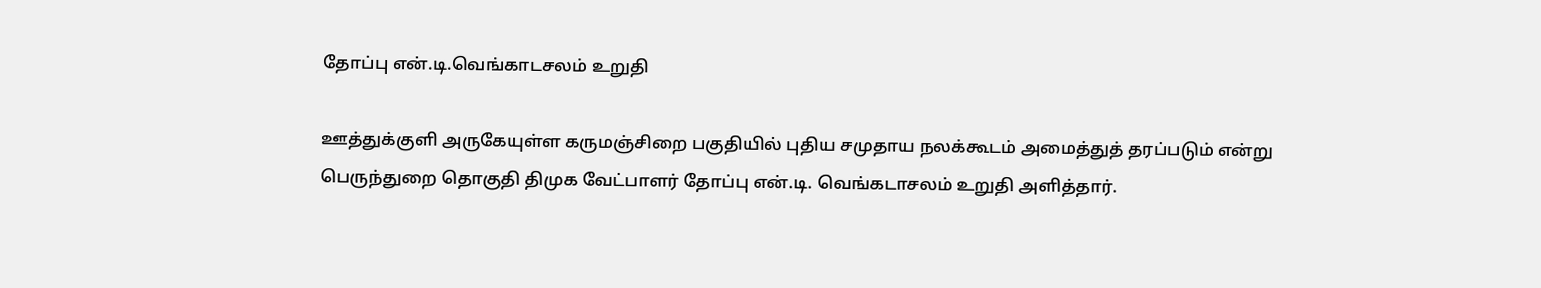தோப்பு என்.டி.வெங்காடசலம் உறுதி

ஊத்துக்குளி அருகேயுள்ள கருமஞ்சிறை பகுதியில் புதிய சமுதாய நலக்கூடம் அமைத்துத் தரப்படும் என்று பெருந்துறை தொகுதி திமுக வேட்பாளர் தோப்பு என்.டி. வெங்கடாசலம் உறுதி அளித்தார்.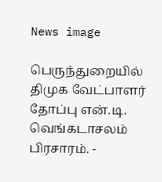News image

பெருந்துறையில் திமுக வேட்பாளர் தோப்பு என்.டி. வெங்கடாசலம் பிரசாரம். -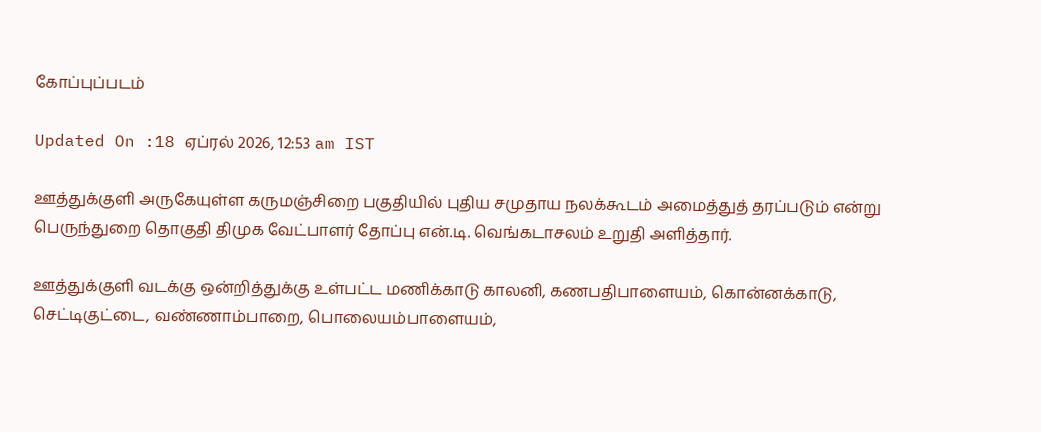கோப்புப்படம்

Updated On :18 ஏப்ரல் 2026, 12:53 am IST

ஊத்துக்குளி அருகேயுள்ள கருமஞ்சிறை பகுதியில் புதிய சமுதாய நலக்கூடம் அமைத்துத் தரப்படும் என்று பெருந்துறை தொகுதி திமுக வேட்பாளர் தோப்பு என்.டி. வெங்கடாசலம் உறுதி அளித்தார்.

ஊத்துக்குளி வடக்கு ஒன்றித்துக்கு உள்பட்ட மணிக்காடு காலனி, கணபதிபாளையம், கொன்னக்காடு, செட்டிகுட்டை, வண்ணாம்பாறை, பொலையம்பாளையம்,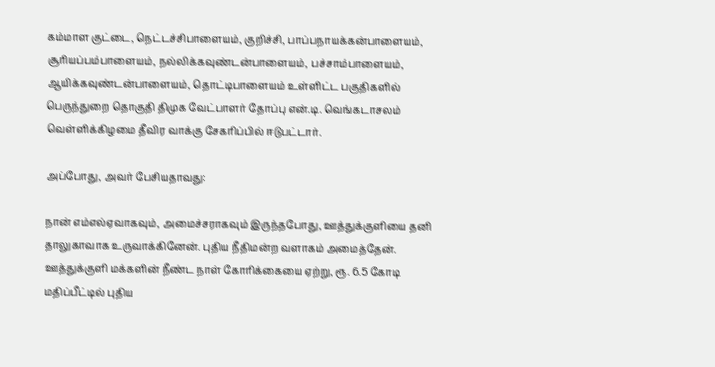கம்மாள குட்டை, நெட்டச்சிபாளையம், குறிச்சி, பாப்பநாயக்கன்பாளையம், சூரியப்பம்பாளையம், நல்லிக்கவுண்டன்பாளையம், பச்சாம்பாளையம், ஆயிக்கவுண்டன்பாளையம், தொட்டிபாளையம் உள்ளிட்ட பகுதிகளில் பெருந்துறை தொகுதி திமுக வேட்பாளர் தோப்பு என்.டி. வெங்கடாசலம் வெள்ளிக்கிழமை தீவிர வாக்கு சேகரிப்பில் ஈடுபட்டார்.

அப்போது, அவர் பேசியதாவது:

நான் எம்எல்ஏவாகவும், அமைச்சராகவும் இருந்தபோது, ஊத்துக்குளியை தனி தாலுகாவாக உருவாக்கினேன். புதிய நீதிமன்ற வளாகம் அமைத்தேன். ஊத்துக்குளி மக்களின் நீண்ட நாள் கோரிக்கையை ஏற்று, ரூ. 6.5 கோடி மதிப்பீட்டில் புதிய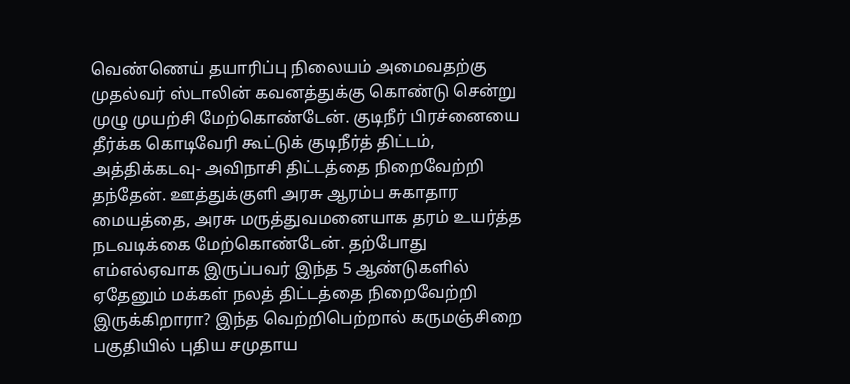வெண்ணெய் தயாரிப்பு நிலையம் அமைவதற்கு முதல்வர் ஸ்டாலின் கவனத்துக்கு கொண்டு சென்று முழு முயற்சி மேற்கொண்டேன். குடிநீர் பிரச்னையை தீர்க்க கொடிவேரி கூட்டுக் குடிநீர்த் திட்டம், அத்திக்கடவு- அவிநாசி திட்டத்தை நிறைவேற்றி தந்தேன். ஊத்துக்குளி அரசு ஆரம்ப சுகாதார மையத்தை, அரசு மருத்துவமனையாக தரம் உயர்த்த நடவடிக்கை மேற்கொண்டேன். தற்போது எம்எல்ஏவாக இருப்பவர் இந்த 5 ஆண்டுகளில் ஏதேனும் மக்கள் நலத் திட்டத்தை நிறைவேற்றி இருக்கிறாரா? இந்த வெற்றிபெற்றால் கருமஞ்சிறை பகுதியில் புதிய சமுதாய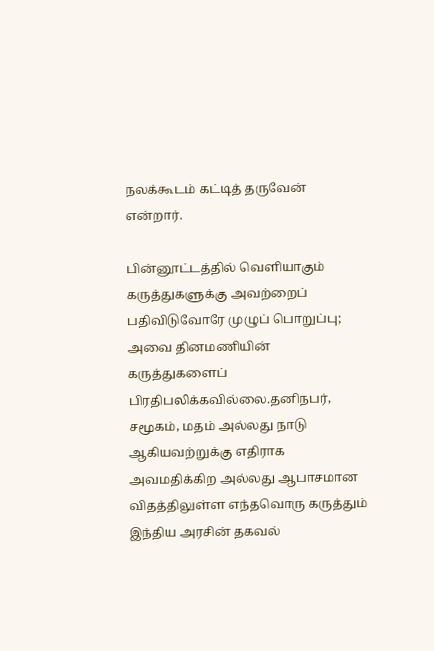நலக்கூடம் கட்டித் தருவேன் என்றார்.

பின்னூட்டத்தில் வெளியாகும் கருத்துகளுக்கு அவற்றைப் பதிவிடுவோரே முழுப் பொறுப்பு; அவை தினமணியின் கருத்துகளைப் பிரதிபலிக்கவில்லை.தனிநபர், சமூகம், மதம் அல்லது நாடு ஆகியவற்றுக்கு எதிராக அவமதிக்கிற அல்லது ஆபாசமான விதத்திலுள்ள எந்தவொரு கருத்தும் இந்திய அரசின் தகவல்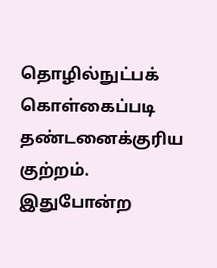தொழில்நுட்பக் கொள்கைப்படி தண்டனைக்குரிய குற்றம். இதுபோன்ற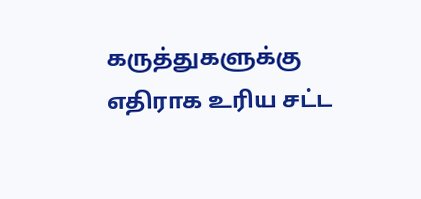கருத்துகளுக்கு எதிராக உரிய சட்ட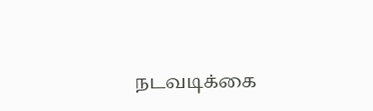நடவடிக்கை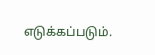எடுக்கப்படும்.